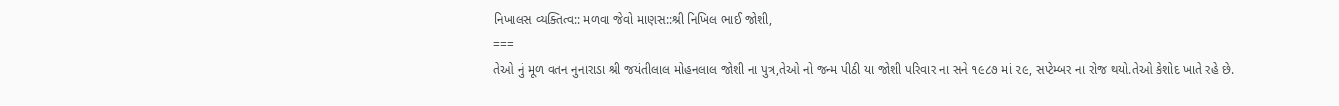નિખાલસ વ્યક્તિત્વ:: મળવા જેવો માણસ::શ્રી નિખિલ ભાઈ જોશી,
===
તેઓ નું મૂળ વતન નુનારાડા શ્રી જયંતીલાલ મોહનલાલ જોશી ના પુત્ર,તેઓ નો જન્મ પીઠી યા જોશી પરિવાર ના સને ૧૯૮૭ માં ૨૯, સપ્ટેમ્બર ના રોજ થયો.તેઓ કેશોદ ખાતે રહે છે.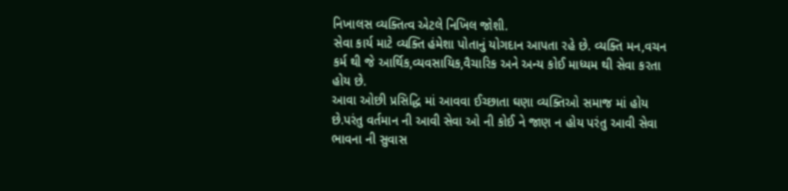નિખાલસ વ્યક્તિત્વ એટલે નિખિલ જોશી.
સેવા કાર્ય માટે વ્યક્તિ હંમેશા પોતાનું યોગદાન આપતા રહે છે. વ્યક્તિ મન,વચન કર્મ થી જે આર્થિક,વ્યવસાયિક,વૈચારિક અને અન્ય કોઈ માધ્યમ થી સેવા કરતા હોય છે.
આવા ઓછી પ્રસિદ્ધિ માં આવવા ઈચ્છાતા ઘણા વ્યક્તિઓ સમાજ માં હોય છે.પરંતુ વર્તમાન ની આવી સેવા ઓ ની કોઈ ને જાણ ન હોય પરંતુ આવી સેવા ભાવના ની સુવાસ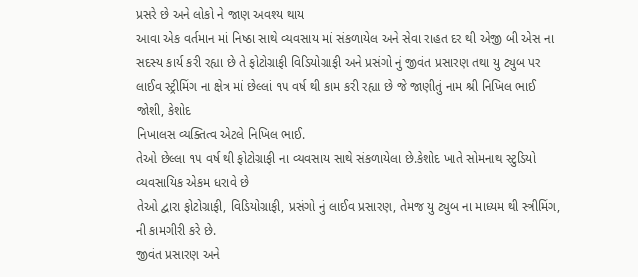પ્રસરે છે અને લોકો ને જાણ અવશ્ય થાય
આવા એક વર્તમાન માં નિષ્ઠા સાથે વ્યવસાય માં સંકળાયેલ અને સેવા રાહત દર થી એજી બી એસ ના સદસ્ય કાર્ય કરી રહ્યા છે તે ફોટોગ્રાફી વિડિયોગ્રાફી અને પ્રસંગો નું જીવંત પ્રસારણ તથા યુ ટ્યુબ પર લાઈવ સ્ટ્રીમિંગ ના ક્ષેત્ર માં છેલ્લાં ૧૫ વર્ષ થી કામ કરી રહ્યા છે જે જાણીતું નામ શ્રી નિખિલ ભાઈ જોશી, કેશોદ
નિખાલસ વ્યક્તિત્વ એટલે નિખિલ ભાઈ.
તેઓ છેલ્લા ૧૫ વર્ષ થી ફોટોગ્રાફી ના વ્યવસાય સાથે સંકળાયેલા છે.કેશોદ ખાતે સોમનાથ સ્ટુડિયો વ્યવસાયિક એકમ ધરાવે છે
તેઓ દ્વારા ફોટોગ્રાફી, વિડિયોગ્રાફી, પ્રસંગો નું લાઈવ પ્રસારણ, તેમજ યુ ટ્યુબ ના માધ્યમ થી સ્ત્રીમિંગ, ની કામગીરી કરે છે.
જીવંત પ્રસારણ અને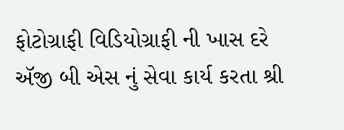ફોટોગ્રાફી વિડિયોગ્રાફી ની ખાસ દરે ઍજી બી એસ નું સેવા કાર્ય કરતા શ્રી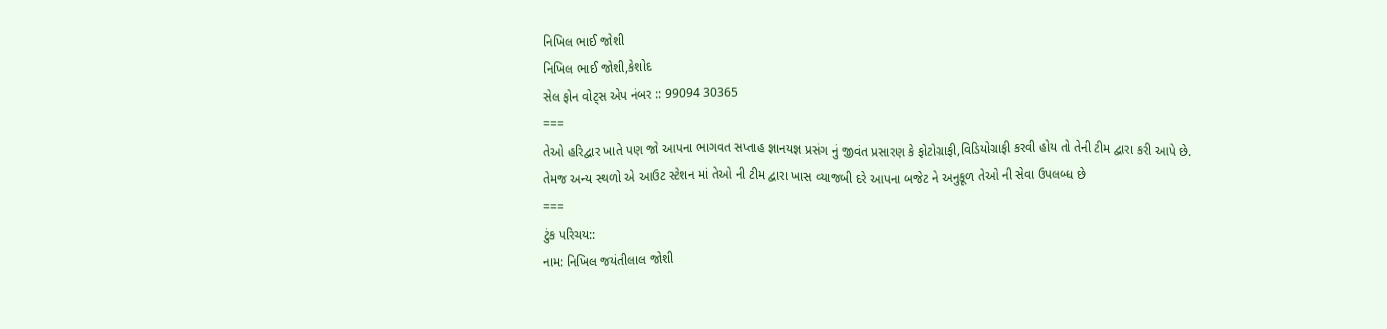નિખિલ ભાઈ જોશી
નિખિલ ભાઈ જોશી,કેશોદ
સેલ ફોન વોટ્સ એપ નંબર :: 99094 30365
===
તેઓ હરિદ્વાર ખાતે પણ જો આપના ભાગવત સપ્તાહ જ્ઞાનયજ્ઞ પ્રસંગ નું જીવંત પ્રસારણ કે ફોટોગ્રાફી,વિડિયોગ્રાફી કરવી હોય તો તેની ટીમ દ્વારા કરી આપે છે.
તેમજ અન્ય સ્થળો એ આઉટ સ્ટેશન માં તેઓ ની ટીમ દ્વારા ખાસ વ્યાજબી દરે આપના બજેટ ને અનુકૂળ તેઓ ની સેવા ઉપલબ્ધ છે
===
ટુંક પરિચય::
નામ: નિખિલ જયંતીલાલ જોશી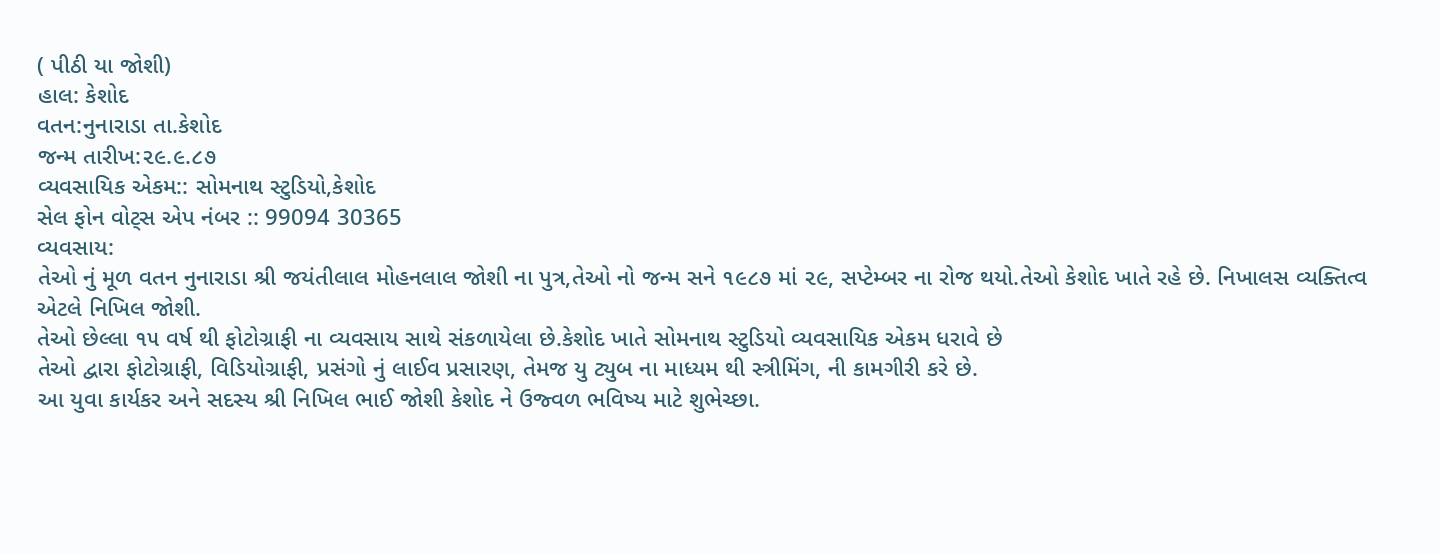( પીઠી યા જોશી)
હાલ: કેશોદ
વતન:નુનારાડા તા.કેશોદ
જન્મ તારીખ:૨૯.૯.૮૭
વ્યવસાયિક એકમ:: સોમનાથ સ્ટુડિયો,કેશોદ
સેલ ફોન વોટ્સ એપ નંબર :: 99094 30365
વ્યવસાય:
તેઓ નું મૂળ વતન નુનારાડા શ્રી જયંતીલાલ મોહનલાલ જોશી ના પુત્ર,તેઓ નો જન્મ સને ૧૯૮૭ માં ૨૯, સપ્ટેમ્બર ના રોજ થયો.તેઓ કેશોદ ખાતે રહે છે. નિખાલસ વ્યક્તિત્વ એટલે નિખિલ જોશી.
તેઓ છેલ્લા ૧૫ વર્ષ થી ફોટોગ્રાફી ના વ્યવસાય સાથે સંકળાયેલા છે.કેશોદ ખાતે સોમનાથ સ્ટુડિયો વ્યવસાયિક એકમ ધરાવે છે
તેઓ દ્વારા ફોટોગ્રાફી, વિડિયોગ્રાફી, પ્રસંગો નું લાઈવ પ્રસારણ, તેમજ યુ ટ્યુબ ના માધ્યમ થી સ્ત્રીમિંગ, ની કામગીરી કરે છે.
આ યુવા કાર્યકર અને સદસ્ય શ્રી નિખિલ ભાઈ જોશી કેશોદ ને ઉજ્વળ ભવિષ્ય માટે શુભેચ્છા.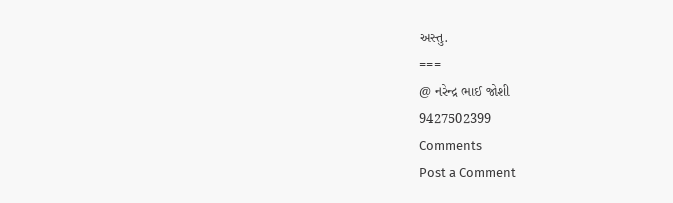અસ્તુ.
===
@ નરેન્દ્ર ભાઈ જોશી
9427502399
Comments
Post a Comment